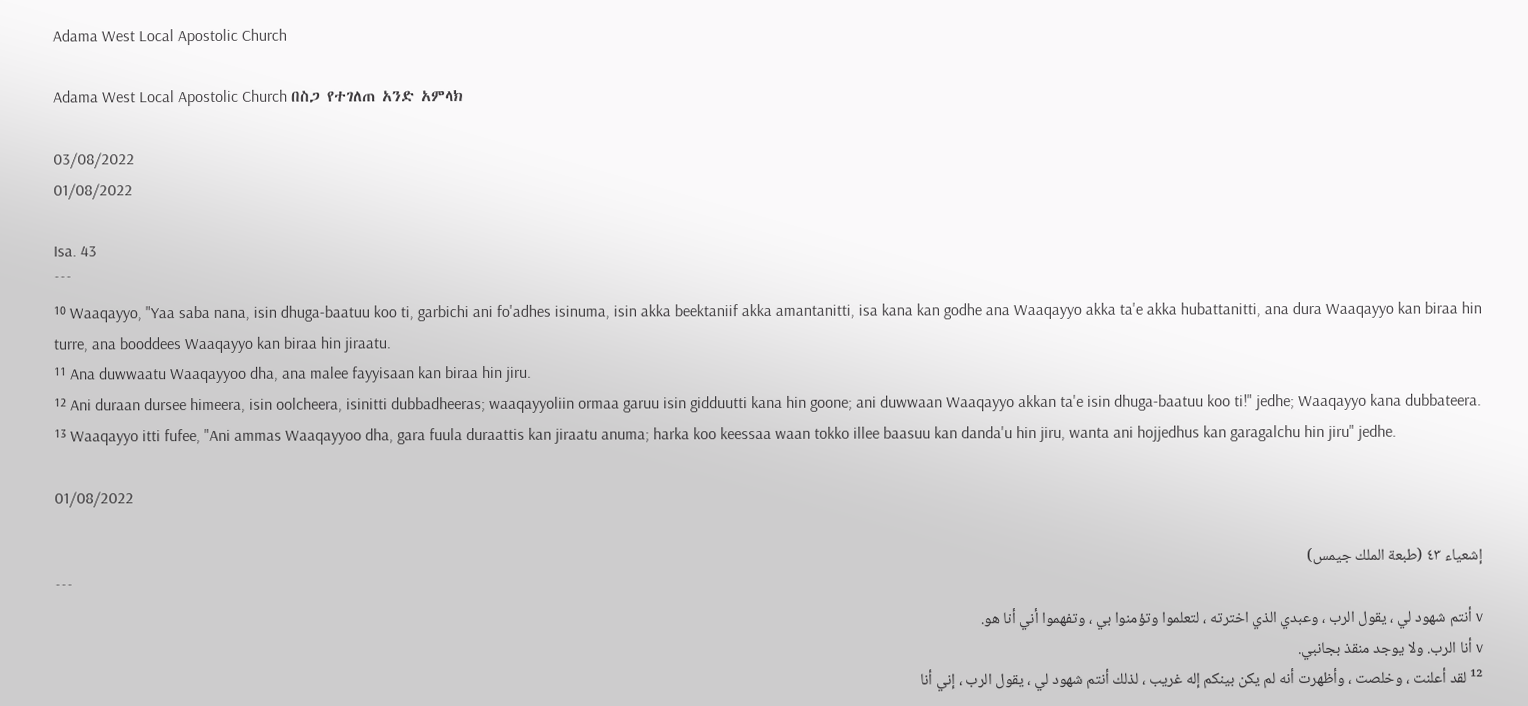Adama West Local Apostolic Church

Adama West Local Apostolic Church በስጋ የተገለጠ አንድ አምላክ

03/08/2022
01/08/2022

Isa. 43
¯¯¯
¹⁰ Waaqayyo, "Yaa saba nana, isin dhuga-baatuu koo ti, garbichi ani fo'adhes isinuma, isin akka beektaniif akka amantanitti, isa kana kan godhe ana Waaqayyo akka ta'e akka hubattanitti, ana dura Waaqayyo kan biraa hin turre, ana booddees Waaqayyo kan biraa hin jiraatu.
¹¹ Ana duwwaatu Waaqayyoo dha, ana malee fayyisaan kan biraa hin jiru.
¹² Ani duraan dursee himeera, isin oolcheera, isinitti dubbadheeras; waaqayyoliin ormaa garuu isin gidduutti kana hin goone; ani duwwaan Waaqayyo akkan ta'e isin dhuga-baatuu koo ti!" jedhe; Waaqayyo kana dubbateera.
¹³ Waaqayyo itti fufee, "Ani ammas Waaqayyoo dha, gara fuula duraattis kan jiraatu anuma; harka koo keessaa waan tokko illee baasuu kan danda'u hin jiru, wanta ani hojjedhus kan garagalchu hin jiru" jedhe.

01/08/2022

إشعياء ٤٣ (طبعة الملك جيمس)
¯¯¯
v أنتم شهود لي ، يقول الرب ، وعبدي الذي اخترته ، لتعلموا وتؤمنوا بي ، وتفهموا أني أنا هو.
v أنا الرب. ولا يوجد منقذ بجانبي.
¹² لقد أعلنت ، وخلصت ، وأظهرت أنه لم يكن بينكم إله غريب ، لذلك أنتم شهود لي ، يقول الرب ، إني أنا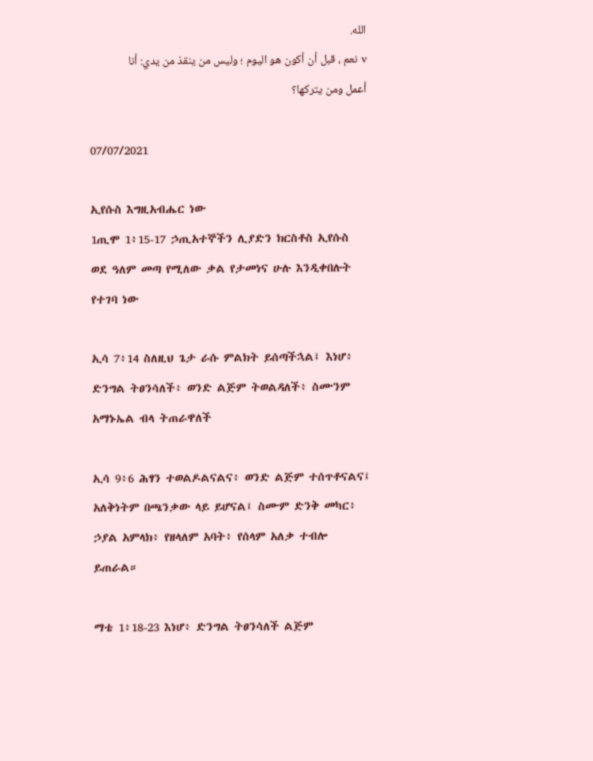الله.
v نعم ، قبل أن أكون هو اليوم ؛ وليس من ينقذ من يدي: أنا أعمل ومن يتركها؟

07/07/2021

ኢየሱስ እግዚአብሔር ነው
1ጢሞ 1፥15-17 ኃጢአተኞችን ሊያድን ክርስቶስ ኢየሱስ ወደ ዓለም መጣ የሚለው ቃል የታመነና ሁሉ እንዲቀበሉት የተገባ ነው

ኢሳ 7፥14 ስለዚህ ጌታ ራሱ ምልክት ይሰጣችኋል፤ እነሆ፥ ድንግል ትፀንሳለች፥ ወንድ ልጅም ትወልዳለች፥ ስሙንም አማኑኤል ብላ ትጠራዋለች

ኢሳ 9፥6 ሕፃን ተወልዶልናልና፥ ወንድ ልጅም ተሰጥቶናልና፤ አለቅነትም በጫንቃው ላይ ይሆናል፤ ስሙም ድንቅ መካር፥ ኃያል አምላክ፥ የዘላለም አባት፥ የሰላም አለቃ ተብሎ ይጠራል።

ማቴ 1፥18-23 እነሆ፥ ድንግል ትፀንሳለች ልጅም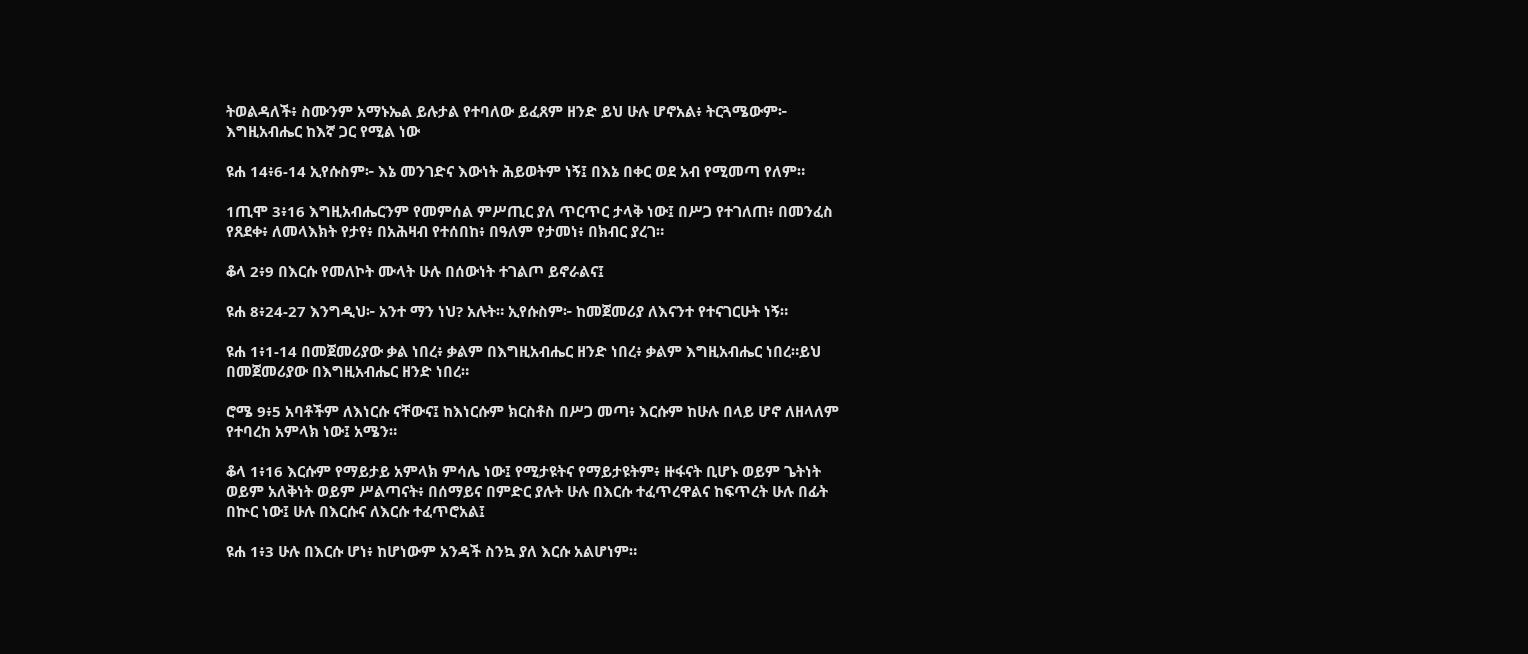ትወልዳለች፥ ስሙንም አማኑኤል ይሉታል የተባለው ይፈጸም ዘንድ ይህ ሁሉ ሆኖአል፥ ትርጓሜውም፦ እግዚአብሔር ከእኛ ጋር የሚል ነው

ዩሐ 14፥6-14 ኢየሱስም፦ እኔ መንገድና እውነት ሕይወትም ነኝ፤ በእኔ በቀር ወደ አብ የሚመጣ የለም።

1ጢሞ 3፥16 እግዚአብሔርንም የመምሰል ምሥጢር ያለ ጥርጥር ታላቅ ነው፤ በሥጋ የተገለጠ፥ በመንፈስ የጸደቀ፥ ለመላእክት የታየ፥ በአሕዛብ የተሰበከ፥ በዓለም የታመነ፥ በክብር ያረገ።

ቆላ 2፥9 በእርሱ የመለኮት ሙላት ሁሉ በሰውነት ተገልጦ ይኖራልና፤

ዩሐ 8፥24-27 እንግዲህ፦ አንተ ማን ነህ? አሉት። ኢየሱስም፦ ከመጀመሪያ ለእናንተ የተናገርሁት ነኝ።

ዩሐ 1፥1-14 በመጀመሪያው ቃል ነበረ፥ ቃልም በእግዚአብሔር ዘንድ ነበረ፥ ቃልም እግዚአብሔር ነበረ።ይህ በመጀመሪያው በእግዚአብሔር ዘንድ ነበረ።

ሮሜ 9፥5 አባቶችም ለእነርሱ ናቸውና፤ ከእነርሱም ክርስቶስ በሥጋ መጣ፥ እርሱም ከሁሉ በላይ ሆኖ ለዘላለም የተባረከ አምላክ ነው፤ አሜን።

ቆላ 1፥16 እርሱም የማይታይ አምላክ ምሳሌ ነው፤ የሚታዩትና የማይታዩትም፥ ዙፋናት ቢሆኑ ወይም ጌትነት ወይም አለቅነት ወይም ሥልጣናት፥ በሰማይና በምድር ያሉት ሁሉ በእርሱ ተፈጥረዋልና ከፍጥረት ሁሉ በፊት በኵር ነው፤ ሁሉ በእርሱና ለእርሱ ተፈጥሮአል፤

ዩሐ 1፥3 ሁሉ በእርሱ ሆነ፥ ከሆነውም አንዳች ስንኳ ያለ እርሱ አልሆነም።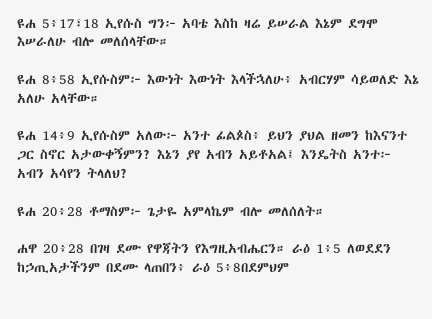ዩሐ 5፥17፣18 ኢየሱስ ግን፦ አባቴ እስከ ዛሬ ይሠራል እኔም ደግሞ እሠራለሁ ብሎ መለሰላቸው።

ዩሐ 8፥58 ኢየሱስም፦ እውነት እውነት እላችኋለሁ፥ አብርሃም ሳይወለድ እኔ አለሁ አላቸው።

ዩሐ 14፥9 ኢየሱስም አለው፦ አንተ ፊልጶስ፥ ይህን ያህል ዘመን ከእናንተ ጋር ስኖር አታውቀኝምን? እኔን ያየ አብን አይቶአል፤ እንዴትስ አንተ፦ አብን አሳየን ትላለህ?

ዩሐ 20፥28 ቶማስም፦ ጌታዬ አምላኬም ብሎ መለሰለት።

ሐዋ 20፥28 በገዛ ደሙ የዋጃትን የእግዚአብሔርን። ራዕ 1፥5 ለወደደን ከኃጢአታችንም በደሙ ላጠበን፥ ራዕ 5፥8በደምህም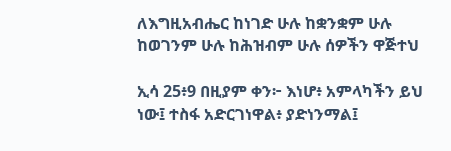ለእግዚአብሔር ከነገድ ሁሉ ከቋንቋም ሁሉ ከወገንም ሁሉ ከሕዝብም ሁሉ ሰዎችን ዋጅተህ

ኢሳ 25፥9 በዚያም ቀን፦ እነሆ፥ አምላካችን ይህ ነው፤ ተስፋ አድርገነዋል፥ ያድነንማል፤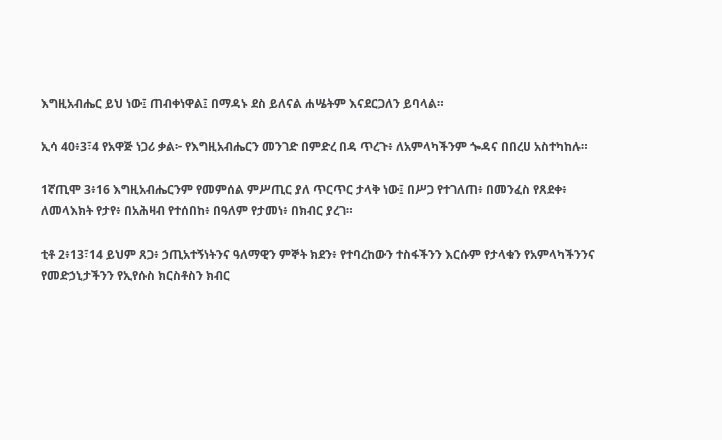እግዚአብሔር ይህ ነው፤ ጠብቀነዋል፤ በማዳኑ ደስ ይለናል ሐሤትም እናደርጋለን ይባላል።

ኢሳ 40፥3፣4 የአዋጅ ነጋሪ ቃል፦ የእግዚአብሔርን መንገድ በምድረ በዳ ጥረጉ፥ ለአምላካችንም ጐዳና በበረሀ አስተካከሉ።

1ኛጢሞ 3፥16 እግዚአብሔርንም የመምሰል ምሥጢር ያለ ጥርጥር ታላቅ ነው፤ በሥጋ የተገለጠ፥ በመንፈስ የጸደቀ፥ ለመላእክት የታየ፥ በአሕዛብ የተሰበከ፥ በዓለም የታመነ፥ በክብር ያረገ።

ቲቶ 2፥13፣14 ይህም ጸጋ፥ ኃጢአተኝነትንና ዓለማዊን ምኞት ክደን፥ የተባረከውን ተስፋችንን እርሱም የታላቁን የአምላካችንንና የመድኃኒታችንን የኢየሱስ ክርስቶስን ክብር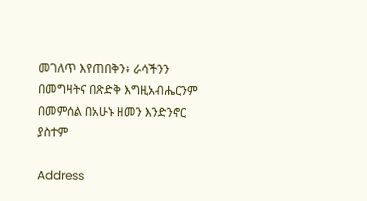መገለጥ እየጠበቅን፥ ራሳችንን በመግዛትና በጽድቅ እግዚአብሔርንም በመምሰል በአሁኑ ዘመን እንድንኖር ያስተም

Address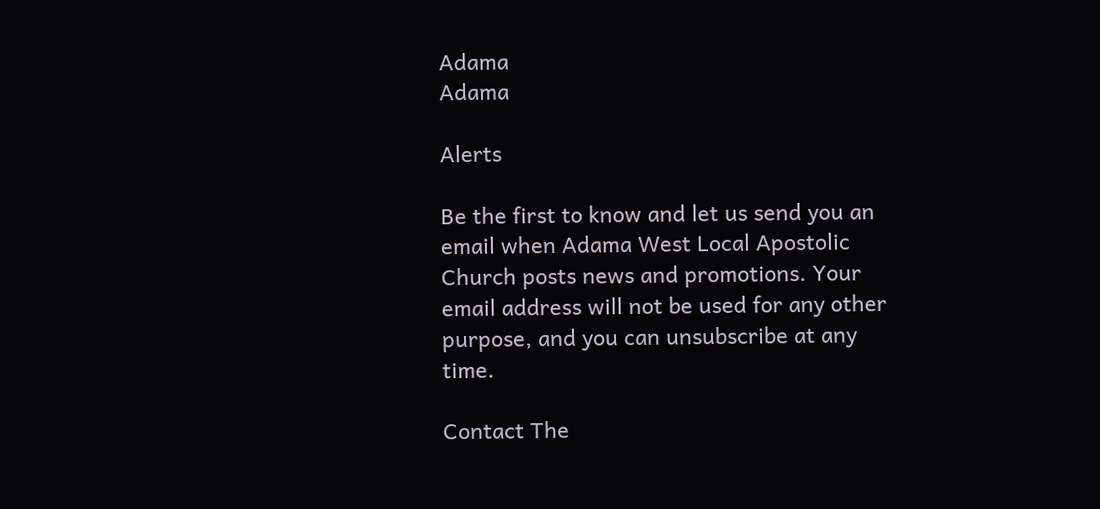Adama
Adama

Alerts

Be the first to know and let us send you an email when Adama West Local Apostolic Church posts news and promotions. Your email address will not be used for any other purpose, and you can unsubscribe at any time.

Contact The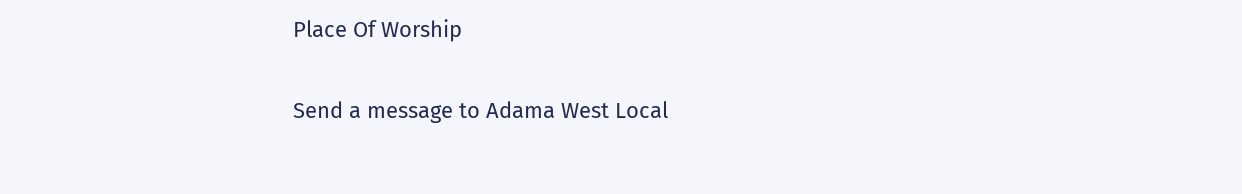Place Of Worship

Send a message to Adama West Local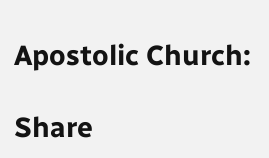Apostolic Church:

Share